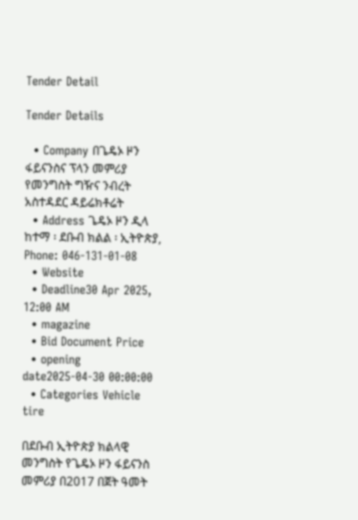Tender Detail

Tender Details

  • Company በጌዴኦ ዞን ፋይናንስና ፕላን መምሪያ የመንግስት ግዥና ንብረት አስተዳደር ዳይሬክቶሬት
  • Address ጌዴኦ ዞን ዲላ ከተማ ፡ ደቡብ ክልል ፡ ኢትዮጵያ, Phone: 046-131-01-08
  • Website
  • Deadline30 Apr 2025, 12:00 AM
  • magazine
  • Bid Document Price
  • opening date2025-04-30 00:00:00
  • Categories Vehicle tire

በደቡብ ኢትዮጵያ ክልላዊ መንግስት የጌዴኦ ዞን ፋይናንስ መምሪያ በ2017 በጀት ዓመት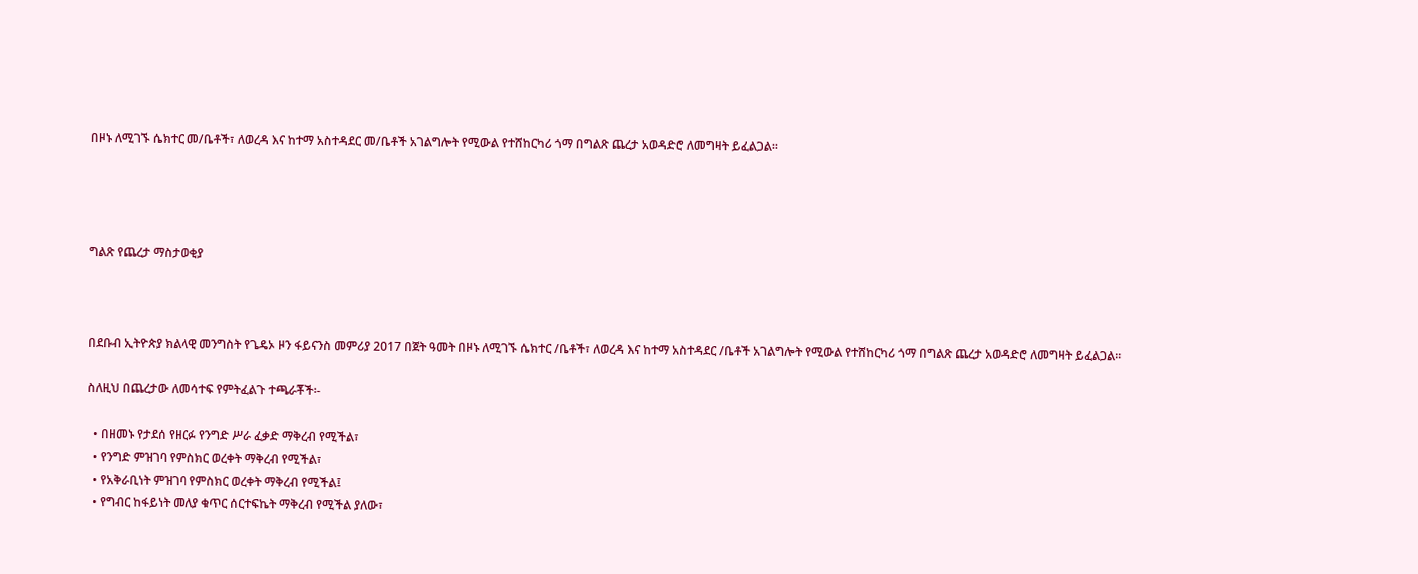በዞኑ ለሚገኙ ሴክተር መ/ቤቶች፣ ለወረዳ እና ከተማ አስተዳደር መ/ቤቶች አገልግሎት የሚውል የተሸከርካሪ ጎማ በግልጽ ጨረታ አወዳድሮ ለመግዛት ይፈልጋል፡፡




ግልጽ የጨረታ ማስታወቂያ



በደቡብ ኢትዮጵያ ክልላዊ መንግስት የጌዴኦ ዞን ፋይናንስ መምሪያ 2017 በጀት ዓመት በዞኑ ለሚገኙ ሴክተር /ቤቶች፣ ለወረዳ እና ከተማ አስተዳደር /ቤቶች አገልግሎት የሚውል የተሸከርካሪ ጎማ በግልጽ ጨረታ አወዳድሮ ለመግዛት ይፈልጋል፡፡

ስለዚህ በጨረታው ለመሳተፍ የምትፈልጉ ተጫራቾች፡-

  • በዘመኑ የታደሰ የዘርፉ የንግድ ሥራ ፈቃድ ማቅረብ የሚችል፣
  • የንግድ ምዝገባ የምስክር ወረቀት ማቅረብ የሚችል፣
  • የአቅራቢነት ምዝገባ የምስክር ወረቀት ማቅረብ የሚችል፤
  • የግብር ከፋይነት መለያ ቁጥር ሰርተፍኬት ማቅረብ የሚችል ያለው፣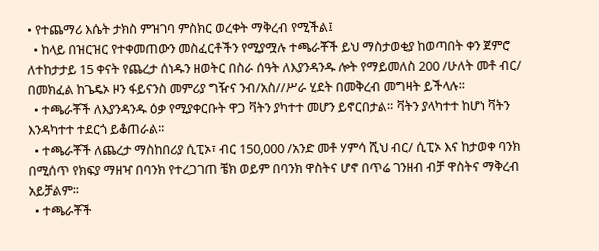• የተጨማሪ እሴት ታክስ ምዝገባ ምስክር ወረቀት ማቅረብ የሚችል፤
  • ከላይ በዝርዝር የተቀመጠውን መስፈርቶችን የሚያሟሉ ተጫራቾች ይህ ማስታወቂያ ከወጣበት ቀን ጀምሮ ለተከታታይ 15 ቀናት የጨረታ ሰነዱን ዘወትር በስራ ሰዓት ለእያንዳንዱ ሎት የማይመለስ 200 /ሁለት መቶ ብር/ በመክፈል ከጌዴኦ ዞን ፋይናንስ መምሪያ ግዥና ንብ/አስ//ሥራ ሂደት በመቅረብ መግዛት ይችላሉ፡፡
  • ተጫራቾች ለእያንዳንዱ ዕቃ የሚያቀርቡት ዋጋ ቫትን ያካተተ መሆን ይኖርበታል። ቫትን ያላካተተ ከሆነ ቫትን እንዳካተተ ተደርጎ ይቆጠራል፡፡
  • ተጫራቾች ለጨረታ ማስከበሪያ ሲፒኦ፣ ብር 150,000 /አንድ መቶ ሃምሳ ሺህ ብር/ ሲፒኦ እና ከታወቀ ባንክ በሚሰጥ የክፍያ ማዘዣ በባንክ የተረጋገጠ ቼክ ወይም በባንክ ዋስትና ሆኖ በጥሬ ገንዘብ ብቻ ዋስትና ማቅረብ አይቻልም፡፡
  • ተጫራቾች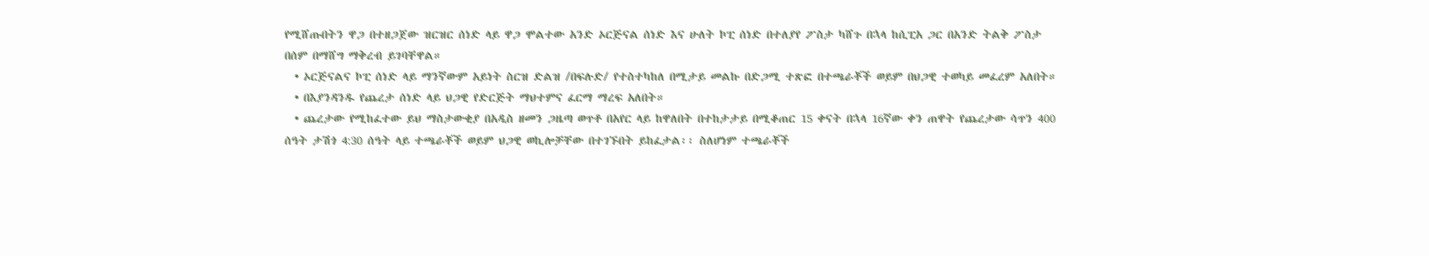የሚሸጡበትን ዋጋ በተዘጋጀው ዝርዝር ሰነድ ላይ ዋጋ ሞልተው አንድ ኦርጅናል ሰነድ እና ሁለት ኮፒ ሰነድ በተለያየ ፖስታ ካሸጉ በኋላ ከሲፒአ ጋር በአንድ ትልቅ ፖስታ በሰም በማሸግ ማቅረብ ይገባቸዋል።
  • ኦርጅናልና ኮፒ ሰነድ ላይ ማንኛውም አይነት ስርዝ ድልዝ /በፍሉድ/ የተስተካከለ በሚታይ መልኩ በድጋሚ ተጽፎ በተጫራቾች ወይም በህጋዊ ተወካይ መፈረም አለበት።
  • በእያንዳንዱ የጨረታ ሰነድ ላይ ህጋዊ የድርጅት ማህተምና ፈርማ ማረፍ አለበት።
  • ጨረታው የሚከፈተው ይህ ማስታውቂያ በአዲስ ዘመን ጋዜጣ ወጥቶ በአየር ላይ ከዋለበት በተከታታይ በሚቆጠር 15 ቀናት በኋላ 16ኛው ቀን ጠዋት የጨረታው ሳጥን 400 ሰዓት ታሽጎ 4:30 ሰዓት ላይ ተጫራቾች ወይም ህጋዊ ወኪሎቻቸው በተገኙበት ይከፈታል፡፡ ስለሆነም ተጫራቾች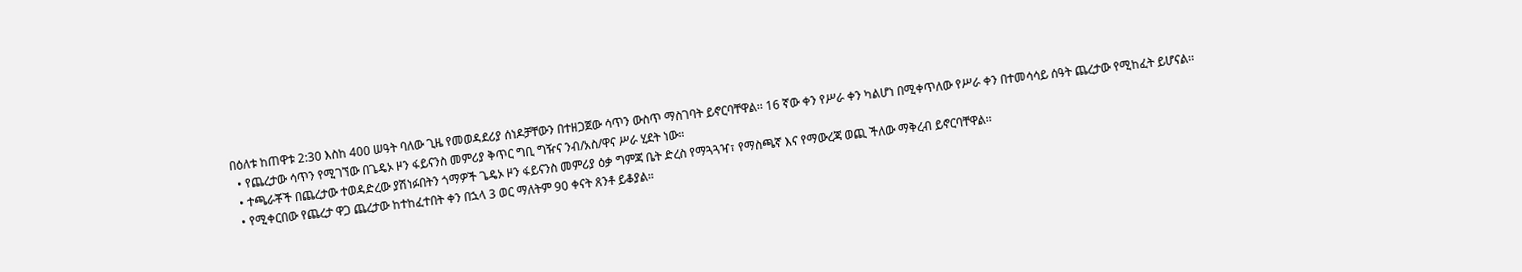በዕለቱ ከጠዋቱ 2:30 እስከ 400 ሠዓት ባለው ጊዜ የመወዳደሪያ ሰነዶቻቸውን በተዘጋጀው ሳጥን ውስጥ ማስገባት ይኖርባቸዋል፡፡ 16 ኛው ቀን የሥራ ቀን ካልሆነ በሚቀጥለው የሥራ ቀን በተመሳሳይ ሰዓት ጨረታው የሚከፈት ይሆናል፡፡
  • የጨረታው ሳጥን የሚገኘው በጌዴኦ ዞን ፋይናንስ መምሪያ ቅጥር ግቢ ግዥና ንብ/አስ/ዋና ሥራ ሂደት ነው።
  • ተጫራቾች በጨረታው ተወዳድረው ያሽነፉበትን ጎማዎች ጌዴኦ ዞን ፋይናንስ መምሪያ ዕቃ ግምጃ ቤት ድረስ የማጓጓዣ፣ የማስጫኛ እና የማውረጃ ወጪ ችለው ማቅረብ ይኖርባቸዋል፡፡
  • የሚቀርበው የጨረታ ዋጋ ጨረታው ከተከፈተበት ቀን በኋላ 3 ወር ማለትም 90 ቀናት ጸንቶ ይቆያል።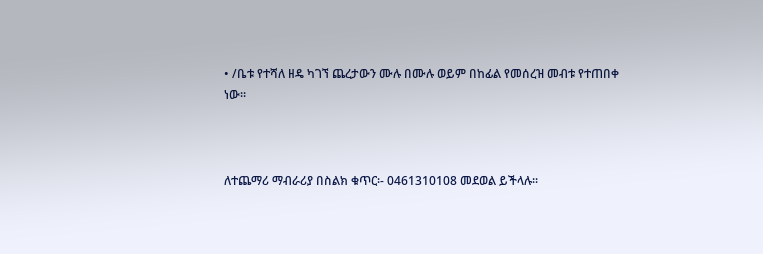• /ቤቱ የተሻለ ዘዴ ካገኘ ጨረታውን ሙሉ በሙሉ ወይም በከፊል የመሰረዝ መብቱ የተጠበቀ ነው።



ለተጨማሪ ማብራሪያ በስልክ ቁጥር፡- 0461310108 መደወል ይችላሉ፡፡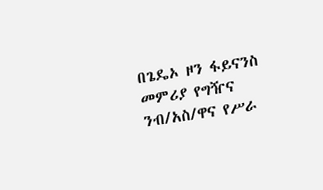በጌዴኦ ዞን ፋይናንስ መምሪያ የግዥና ንብ/አስ/ዋና የሥራ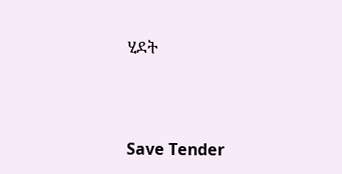ሂደት



Save Tender